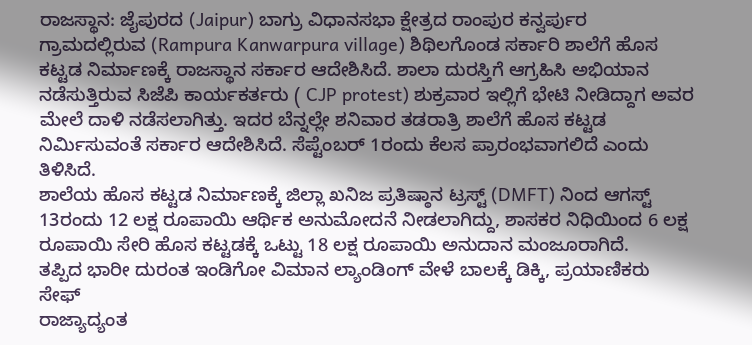ರಾಜಸ್ಥಾನ: ಜೈಪುರದ (Jaipur) ಬಾಗ್ರು ವಿಧಾನಸಭಾ ಕ್ಷೇತ್ರದ ರಾಂಪುರ ಕನ್ವರ್ಪುರ ಗ್ರಾಮದಲ್ಲಿರುವ (Rampura Kanwarpura village) ಶಿಥಿಲಗೊಂಡ ಸರ್ಕಾರಿ ಶಾಲೆಗೆ ಹೊಸ ಕಟ್ಟಡ ನಿರ್ಮಾಣಕ್ಕೆ ರಾಜಸ್ಥಾನ ಸರ್ಕಾರ ಆದೇಶಿಸಿದೆ. ಶಾಲಾ ದುರಸ್ತಿಗೆ ಆಗ್ರಹಿಸಿ ಅಭಿಯಾನ ನಡೆಸುತ್ತಿರುವ ಸಿಜೆಪಿ ಕಾರ್ಯಕರ್ತರು ( CJP protest) ಶುಕ್ರವಾರ ಇಲ್ಲಿಗೆ ಭೇಟಿ ನೀಡಿದ್ದಾಗ ಅವರ ಮೇಲೆ ದಾಳಿ ನಡೆಸಲಾಗಿತ್ತು. ಇದರ ಬೆನ್ನಲ್ಲೇ ಶನಿವಾರ ತಡರಾತ್ರಿ ಶಾಲೆಗೆ ಹೊಸ ಕಟ್ಟಡ ನಿರ್ಮಿಸುವಂತೆ ಸರ್ಕಾರ ಆದೇಶಿಸಿದೆ. ಸೆಪ್ಟೆಂಬರ್ 1ರಂದು ಕೆಲಸ ಪ್ರಾರಂಭವಾಗಲಿದೆ ಎಂದು ತಿಳಿಸಿದೆ.
ಶಾಲೆಯ ಹೊಸ ಕಟ್ಟಡ ನಿರ್ಮಾಣಕ್ಕೆ ಜಿಲ್ಲಾ ಖನಿಜ ಪ್ರತಿಷ್ಠಾನ ಟ್ರಸ್ಟ್ (DMFT) ನಿಂದ ಆಗಸ್ಟ್ 13ರಂದು 12 ಲಕ್ಷ ರೂಪಾಯಿ ಆರ್ಥಿಕ ಅನುಮೋದನೆ ನೀಡಲಾಗಿದ್ದು, ಶಾಸಕರ ನಿಧಿಯಿಂದ 6 ಲಕ್ಷ ರೂಪಾಯಿ ಸೇರಿ ಹೊಸ ಕಟ್ಟಡಕ್ಕೆ ಒಟ್ಟು 18 ಲಕ್ಷ ರೂಪಾಯಿ ಅನುದಾನ ಮಂಜೂರಾಗಿದೆ.
ತಪ್ಪಿದ ಭಾರೀ ದುರಂತ ಇಂಡಿಗೋ ವಿಮಾನ ಲ್ಯಾಂಡಿಂಗ್ ವೇಳೆ ಬಾಲಕ್ಕೆ ಡಿಕ್ಕಿ, ಪ್ರಯಾಣಿಕರು ಸೇಫ್
ರಾಜ್ಯಾದ್ಯಂತ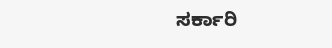ಸರ್ಕಾರಿ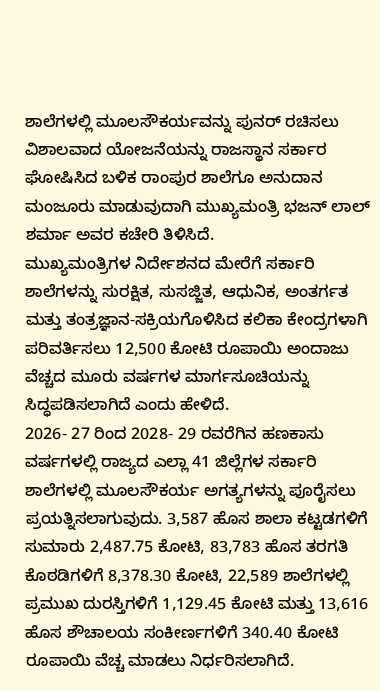ಶಾಲೆಗಳಲ್ಲಿ ಮೂಲಸೌಕರ್ಯವನ್ನು ಪುನರ್ ರಚಿಸಲು ವಿಶಾಲವಾದ ಯೋಜನೆಯನ್ನು ರಾಜಸ್ಥಾನ ಸರ್ಕಾರ ಘೋಷಿಸಿದ ಬಳಿಕ ರಾಂಪುರ ಶಾಲೆಗೂ ಅನುದಾನ ಮಂಜೂರು ಮಾಡುವುದಾಗಿ ಮುಖ್ಯಮಂತ್ರಿ ಭಜನ್ ಲಾಲ್ ಶರ್ಮಾ ಅವರ ಕಚೇರಿ ತಿಳಿಸಿದೆ.
ಮುಖ್ಯಮಂತ್ರಿಗಳ ನಿರ್ದೇಶನದ ಮೇರೆಗೆ ಸರ್ಕಾರಿ ಶಾಲೆಗಳನ್ನು ಸುರಕ್ಷಿತ, ಸುಸಜ್ಜಿತ, ಆಧುನಿಕ, ಅಂತರ್ಗತ ಮತ್ತು ತಂತ್ರಜ್ಞಾನ-ಸಕ್ರಿಯಗೊಳಿಸಿದ ಕಲಿಕಾ ಕೇಂದ್ರಗಳಾಗಿ ಪರಿವರ್ತಿಸಲು 12,500 ಕೋಟಿ ರೂಪಾಯಿ ಅಂದಾಜು ವೆಚ್ಚದ ಮೂರು ವರ್ಷಗಳ ಮಾರ್ಗಸೂಚಿಯನ್ನು ಸಿದ್ಧಪಡಿಸಲಾಗಿದೆ ಎಂದು ಹೇಳಿದೆ.
2026- 27 ರಿಂದ 2028- 29 ರವರೆಗಿನ ಹಣಕಾಸು ವರ್ಷಗಳಲ್ಲಿ ರಾಜ್ಯದ ಎಲ್ಲಾ 41 ಜಿಲ್ಲೆಗಳ ಸರ್ಕಾರಿ ಶಾಲೆಗಳಲ್ಲಿ ಮೂಲಸೌಕರ್ಯ ಅಗತ್ಯಗಳನ್ನು ಪೂರೈಸಲು ಪ್ರಯತ್ನಿಸಲಾಗುವುದು. 3,587 ಹೊಸ ಶಾಲಾ ಕಟ್ಟಡಗಳಿಗೆ ಸುಮಾರು 2,487.75 ಕೋಟಿ, 83,783 ಹೊಸ ತರಗತಿ ಕೊಠಡಿಗಳಿಗೆ 8,378.30 ಕೋಟಿ, 22,589 ಶಾಲೆಗಳಲ್ಲಿ ಪ್ರಮುಖ ದುರಸ್ತಿಗಳಿಗೆ 1,129.45 ಕೋಟಿ ಮತ್ತು 13,616 ಹೊಸ ಶೌಚಾಲಯ ಸಂಕೀರ್ಣಗಳಿಗೆ 340.40 ಕೋಟಿ ರೂಪಾಯಿ ವೆಚ್ಚ ಮಾಡಲು ನಿರ್ಧರಿಸಲಾಗಿದೆ.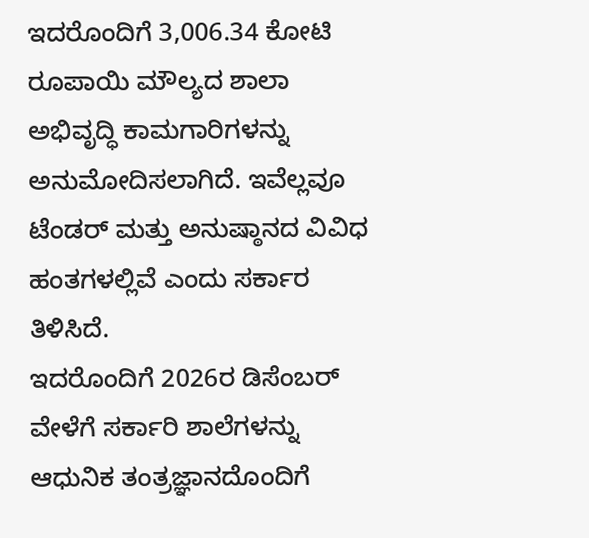ಇದರೊಂದಿಗೆ 3,006.34 ಕೋಟಿ ರೂಪಾಯಿ ಮೌಲ್ಯದ ಶಾಲಾ ಅಭಿವೃದ್ಧಿ ಕಾಮಗಾರಿಗಳನ್ನು ಅನುಮೋದಿಸಲಾಗಿದೆ. ಇವೆಲ್ಲವೂ ಟೆಂಡರ್ ಮತ್ತು ಅನುಷ್ಠಾನದ ವಿವಿಧ ಹಂತಗಳಲ್ಲಿವೆ ಎಂದು ಸರ್ಕಾರ ತಿಳಿಸಿದೆ.
ಇದರೊಂದಿಗೆ 2026ರ ಡಿಸೆಂಬರ್ ವೇಳೆಗೆ ಸರ್ಕಾರಿ ಶಾಲೆಗಳನ್ನು ಆಧುನಿಕ ತಂತ್ರಜ್ಞಾನದೊಂದಿಗೆ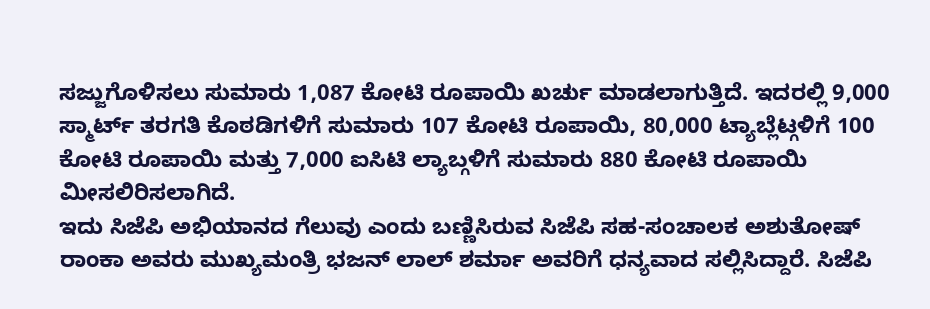ಸಜ್ಜುಗೊಳಿಸಲು ಸುಮಾರು 1,087 ಕೋಟಿ ರೂಪಾಯಿ ಖರ್ಚು ಮಾಡಲಾಗುತ್ತಿದೆ. ಇದರಲ್ಲಿ 9,000 ಸ್ಮಾರ್ಟ್ ತರಗತಿ ಕೊಠಡಿಗಳಿಗೆ ಸುಮಾರು 107 ಕೋಟಿ ರೂಪಾಯಿ, 80,000 ಟ್ಯಾಬ್ಲೆಟ್ಗಳಿಗೆ 100 ಕೋಟಿ ರೂಪಾಯಿ ಮತ್ತು 7,000 ಐಸಿಟಿ ಲ್ಯಾಬ್ಗಳಿಗೆ ಸುಮಾರು 880 ಕೋಟಿ ರೂಪಾಯಿ ಮೀಸಲಿರಿಸಲಾಗಿದೆ.
ಇದು ಸಿಜೆಪಿ ಅಭಿಯಾನದ ಗೆಲುವು ಎಂದು ಬಣ್ಣಿಸಿರುವ ಸಿಜೆಪಿ ಸಹ-ಸಂಚಾಲಕ ಅಶುತೋಷ್ ರಾಂಕಾ ಅವರು ಮುಖ್ಯಮಂತ್ರಿ ಭಜನ್ ಲಾಲ್ ಶರ್ಮಾ ಅವರಿಗೆ ಧನ್ಯವಾದ ಸಲ್ಲಿಸಿದ್ದಾರೆ. ಸಿಜೆಪಿ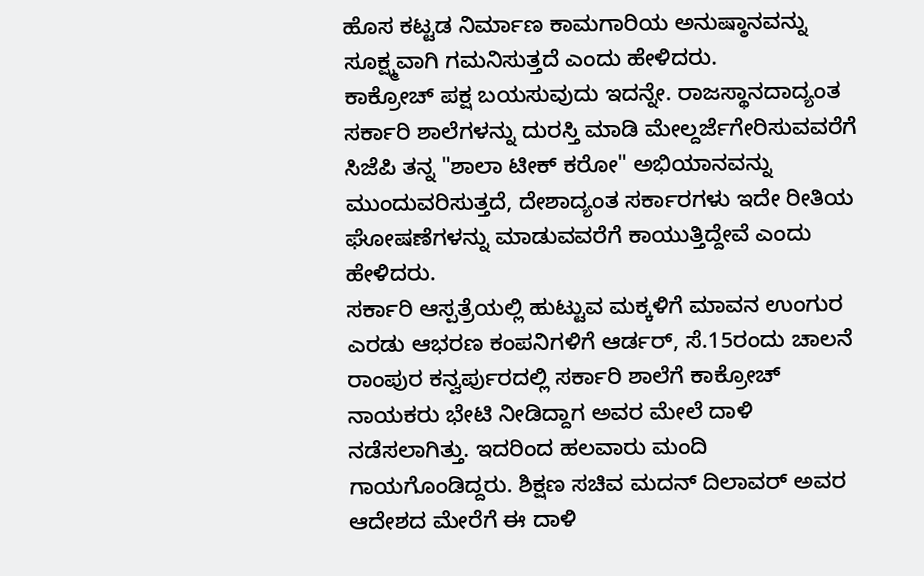ಹೊಸ ಕಟ್ಟಡ ನಿರ್ಮಾಣ ಕಾಮಗಾರಿಯ ಅನುಷ್ಠಾನವನ್ನು ಸೂಕ್ಷ್ಮವಾಗಿ ಗಮನಿಸುತ್ತದೆ ಎಂದು ಹೇಳಿದರು.
ಕಾಕ್ರೋಚ್ ಪಕ್ಷ ಬಯಸುವುದು ಇದನ್ನೇ. ರಾಜಸ್ಥಾನದಾದ್ಯಂತ ಸರ್ಕಾರಿ ಶಾಲೆಗಳನ್ನು ದುರಸ್ತಿ ಮಾಡಿ ಮೇಲ್ದರ್ಜೆಗೇರಿಸುವವರೆಗೆ ಸಿಜೆಪಿ ತನ್ನ "ಶಾಲಾ ಟೀಕ್ ಕರೋ" ಅಭಿಯಾನವನ್ನು ಮುಂದುವರಿಸುತ್ತದೆ, ದೇಶಾದ್ಯಂತ ಸರ್ಕಾರಗಳು ಇದೇ ರೀತಿಯ ಘೋಷಣೆಗಳನ್ನು ಮಾಡುವವರೆಗೆ ಕಾಯುತ್ತಿದ್ದೇವೆ ಎಂದು ಹೇಳಿದರು.
ಸರ್ಕಾರಿ ಆಸ್ಪತ್ರೆಯಲ್ಲಿ ಹುಟ್ಟುವ ಮಕ್ಕಳಿಗೆ ಮಾವನ ಉಂಗುರ ಎರಡು ಆಭರಣ ಕಂಪನಿಗಳಿಗೆ ಆರ್ಡರ್, ಸೆ.15ರಂದು ಚಾಲನೆ
ರಾಂಪುರ ಕನ್ವರ್ಪುರದಲ್ಲಿ ಸರ್ಕಾರಿ ಶಾಲೆಗೆ ಕಾಕ್ರೋಚ್ ನಾಯಕರು ಭೇಟಿ ನೀಡಿದ್ದಾಗ ಅವರ ಮೇಲೆ ದಾಳಿ ನಡೆಸಲಾಗಿತ್ತು. ಇದರಿಂದ ಹಲವಾರು ಮಂದಿ ಗಾಯಗೊಂಡಿದ್ದರು. ಶಿಕ್ಷಣ ಸಚಿವ ಮದನ್ ದಿಲಾವರ್ ಅವರ ಆದೇಶದ ಮೇರೆಗೆ ಈ ದಾಳಿ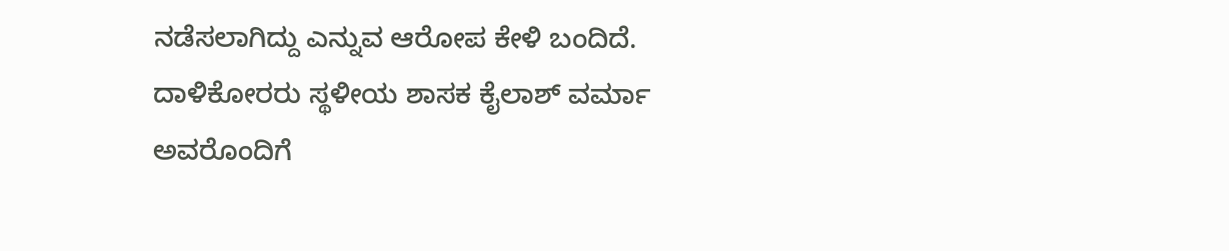ನಡೆಸಲಾಗಿದ್ದು ಎನ್ನುವ ಆರೋಪ ಕೇಳಿ ಬಂದಿದೆ. ದಾಳಿಕೋರರು ಸ್ಥಳೀಯ ಶಾಸಕ ಕೈಲಾಶ್ ವರ್ಮಾ ಅವರೊಂದಿಗೆ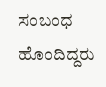ಸಂಬಂಧ ಹೊಂದಿದ್ದರು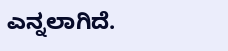ಎನ್ನಲಾಗಿದೆ.